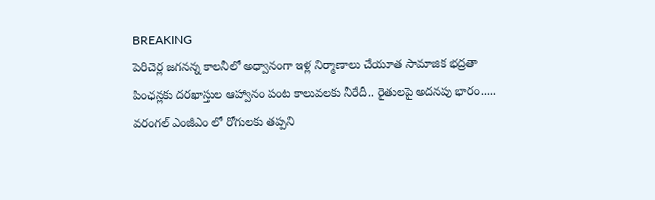BREAKING
పెరిచెర్ల జగనన్న కాలనీలో అధ్వానంగా ఇళ్ల నిర్మాణాలు చేయూత సామాజిక భద్రతా పింఛన్లకు దరఖాస్తుల ఆహ్వానం పంట కాలువలకు నీరేదీ.. రైతులపై అదనపు భారం..... వరంగల్ ఎంజీఎం లో రోగులకు తప్పని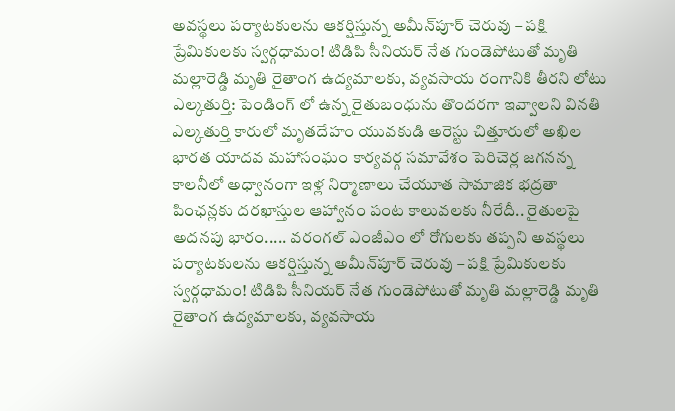అవస్థలు పర్యాటకులను ఆకర్షిస్తున్న అమీన్‌పూర్ చెరువు – పక్షి ప్రేమికులకు స్వర్గధామం! టిడిపి సీనియర్ నేత గుండెపోటుతో మృతి మల్లారెడ్డి మృతి రైతాంగ ఉద్యమాలకు, వ్యవసాయ రంగానికి తీరని లోటు ఎల్కతుర్తి: పెండింగ్ లో ఉన్న రైతుబంధును తొందరగా ఇవ్వాలని వినతి ఎల్కతుర్తి కారులో మృతదేహం యువకుడి అరెస్టు చిత్తూరులో అఖిల భారత యాదవ మహాసంఘం కార్యవర్గ సమావేశం పెరిచెర్ల జగనన్న కాలనీలో అధ్వానంగా ఇళ్ల నిర్మాణాలు చేయూత సామాజిక భద్రతా పింఛన్లకు దరఖాస్తుల ఆహ్వానం పంట కాలువలకు నీరేదీ.. రైతులపై అదనపు భారం..... వరంగల్ ఎంజీఎం లో రోగులకు తప్పని అవస్థలు పర్యాటకులను ఆకర్షిస్తున్న అమీన్‌పూర్ చెరువు – పక్షి ప్రేమికులకు స్వర్గధామం! టిడిపి సీనియర్ నేత గుండెపోటుతో మృతి మల్లారెడ్డి మృతి రైతాంగ ఉద్యమాలకు, వ్యవసాయ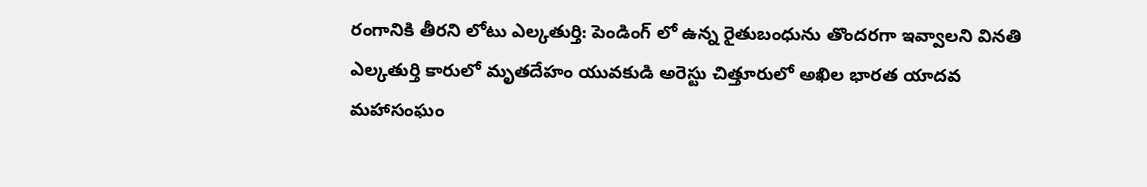రంగానికి తీరని లోటు ఎల్కతుర్తి: పెండింగ్ లో ఉన్న రైతుబంధును తొందరగా ఇవ్వాలని వినతి ఎల్కతుర్తి కారులో మృతదేహం యువకుడి అరెస్టు చిత్తూరులో అఖిల భారత యాదవ మహాసంఘం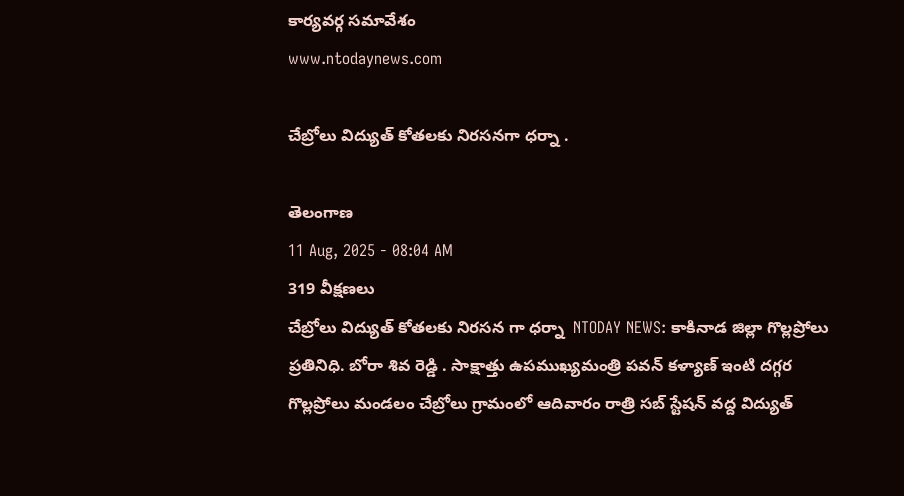కార్యవర్గ సమావేశం
www.ntodaynews.com

చేబ్రోలు విద్యుత్ కోతలకు నిరసనగా ధర్నా .

తెలంగాణ
11 Aug, 2025 - 08:04 AM
319 వీక్షణలు
చేబ్రోలు విద్యుత్ కోతలకు నిరసన గా ధర్నా  NTODAY NEWS: కాకినాడ జిల్లా గొల్లప్రోలు ప్రతినిధి. బోరా శివ రెడ్డి . సాక్షాత్తు ఉపముఖ్యమంత్రి పవన్ కళ్యాణ్ ఇంటి దగ్గర గొల్లప్రోలు మండలం చేబ్రోలు గ్రామంలో ఆదివారం రాత్రి సబ్ స్టేషన్ వద్ద విద్యుత్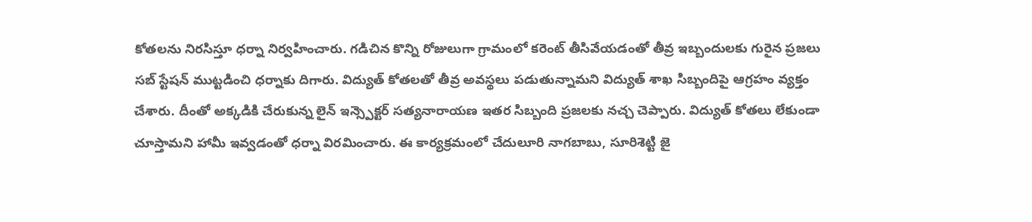కోతలను నిరసిస్తూ ధర్నా నిర్వహించారు. గడిచిన కొన్ని రోజులుగా గ్రామంలో కరెంట్ తీసివేయడంతో తీవ్ర ఇబ్బందులకు గురైన ప్రజలు సబ్ స్టేషన్ ముట్టడించి ధర్నాకు దిగారు. విద్యుత్ కోతలతో తీవ్ర అవస్థలు పడుతున్నామని విద్యుత్ శాఖ సిబ్బందిపై ఆగ్రహం వ్యక్తం చేశారు. దీంతో అక్కడికి చేరుకున్న లైన్ ఇన్స్పెక్టర్ సత్యనారాయణ ఇతర సిబ్బంది ప్రజలకు నచ్చ చెప్పారు. విద్యుత్ కోతలు లేకుండా చూస్తామని హామీ ఇవ్వడంతో ధర్నా విరమించారు. ఈ కార్యక్రమంలో చేదులూరి నాగబాబు, సూరిశెట్టి జై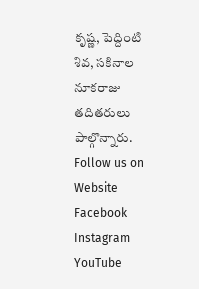కృష్ణ, పెద్దింటి శివ, సకినాల నూకరాజు తదితరులు పాల్గొన్నారు. Follow us on Website Facebook Instagram YouTube